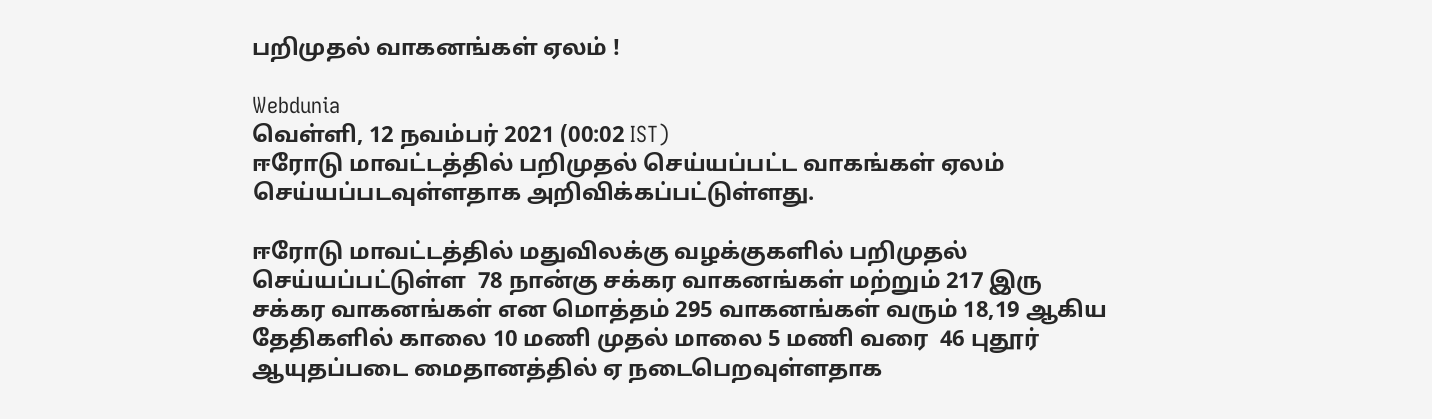பறிமுதல் வாகனங்கள் ஏலம் !

Webdunia
வெள்ளி, 12 நவம்பர் 2021 (00:02 IST)
ஈரோடு மாவட்டத்தில் பறிமுதல் செய்யப்பட்ட வாகங்கள் ஏலம் செய்யப்படவுள்ளதாக அறிவிக்கப்பட்டுள்ளது.

ஈரோடு மாவட்டத்தில் மதுவிலக்கு வழக்குகளில் பறிமுதல் செய்யப்பட்டுள்ள  78 நான்கு சக்கர வாகனங்கள் மற்றும் 217 இரு சக்கர வாகனங்கள் என மொத்தம் 295 வாகனங்கள் வரும் 18,19 ஆகிய தேதிகளில் காலை 10 மணி முதல் மாலை 5 மணி வரை  46 புதூர் ஆயுதப்படை மைதானத்தில் ஏ நடைபெறவுள்ளதாக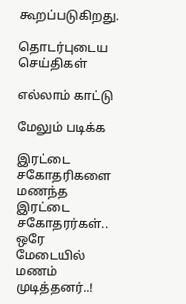கூறப்படுகிறது.

தொடர்புடைய செய்திகள்

எல்லாம் காட்டு

மேலும் படிக்க

இரட்டை சகோதரிகளை மணந்த இரட்டை சகோதரர்கள்.. ஒரே மேடையில் மணம் முடித்தனர்..!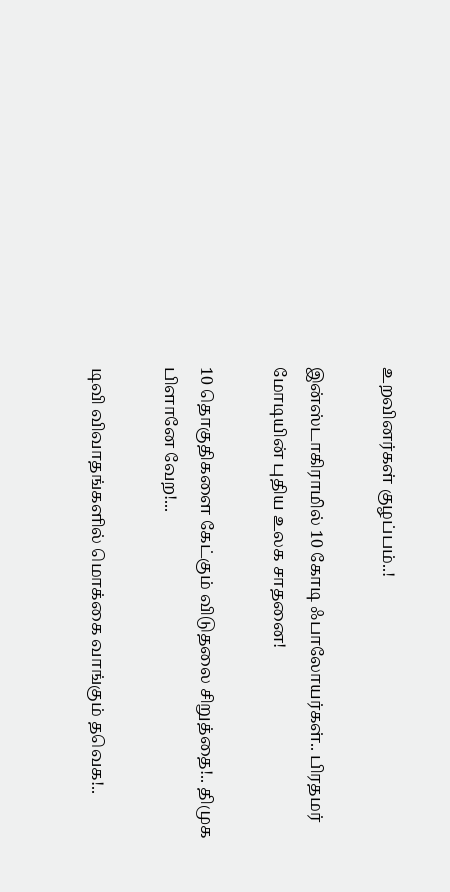உறவினர்கள் குழப்பம்..!

இன்ஸ்டாகிராமில் 10 கோடி ஃபாலோயர்கள்.. பிரதமர் மோடியின் புதிய உலக சாதனை!

10 தொகுதிகளை கேட்கும் விடுதலை சிறுத்தை!.. திமுக பிளானே வேற!...

டிவி விவாதங்களில் மொக்கை வாங்கும் தவெக!..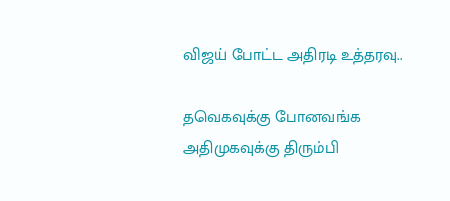விஜய் போட்ட அதிரடி உத்தரவு..

தவெகவுக்கு போனவங்க அதிமுகவுக்கு திரும்பி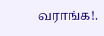வராங்க!.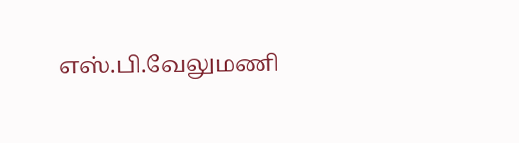எஸ்.பி.வேலுமணி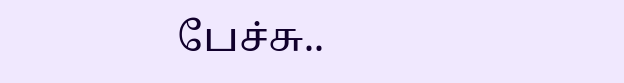பேச்சு..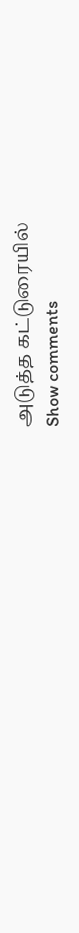அடுத்த கட்டுரையில்
Show comments